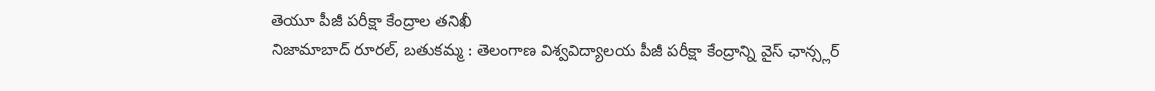తెయూ పీజీ పరీక్షా కేంద్రాల తనిఖీ
నిజామాబాద్ రూరల్, బతుకమ్మ : తెలంగాణ విశ్వవిద్యాలయ పీజీ పరీక్షా కేంద్రాన్ని వైస్ ఛాన్స్లర్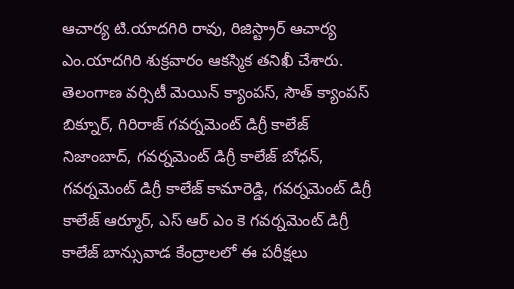ఆచార్య టి.యాదగిరి రావు, రిజిస్ట్రార్ ఆచార్య ఎం.యాదగిరి శుక్రవారం ఆకస్మిక తనిఖీ చేశారు. తెలంగాణ వర్సిటీ మెయిన్ క్యాంపస్, సౌత్ క్యాంపస్ బిక్నూర్, గిరిరాజ్ గవర్నమెంట్ డిగ్రీ కాలేజ్ నిజాంబాద్, గవర్నమెంట్ డిగ్రీ కాలేజ్ బోధన్, గవర్నమెంట్ డిగ్రీ కాలేజ్ కామారెడ్డి, గవర్నమెంట్ డిగ్రీ కాలేజ్ ఆర్మూర్, ఎస్ ఆర్ ఎం కె గవర్నమెంట్ డిగ్రీ కాలేజ్ బాన్సువాడ కేంద్రాలలో ఈ పరీక్షలు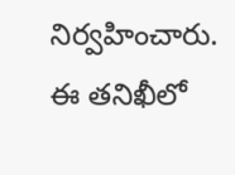నిర్వహించారు. ఈ తనిఖీలో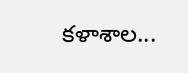కళాశాల...